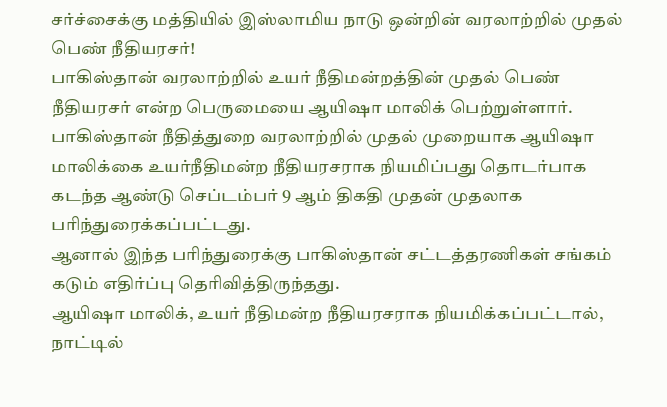சர்ச்சைக்கு மத்தியில் இஸ்லாமிய நாடு ஒன்றின் வரலாற்றில் முதல் பெண் நீதியரசர்!
பாகிஸ்தான் வரலாற்றில் உயர் நீதிமன்றத்தின் முதல் பெண் நீதியரசர் என்ற பெருமையை ஆயிஷா மாலிக் பெற்றுள்ளார்.
பாகிஸ்தான் நீதித்துறை வரலாற்றில் முதல் முறையாக ஆயிஷா மாலிக்கை உயர்நீதிமன்ற நீதியரசராக நியமிப்பது தொடர்பாக கடந்த ஆண்டு செப்டம்பர் 9 ஆம் திகதி முதன் முதலாக பரிந்துரைக்கப்பட்டது.
ஆனால் இந்த பரிந்துரைக்கு பாகிஸ்தான் சட்டத்தரணிகள் சங்கம் கடும் எதிர்ப்பு தெரிவித்திருந்தது.
ஆயிஷா மாலிக், உயர் நீதிமன்ற நீதியரசராக நியமிக்கப்பட்டால், நாட்டில்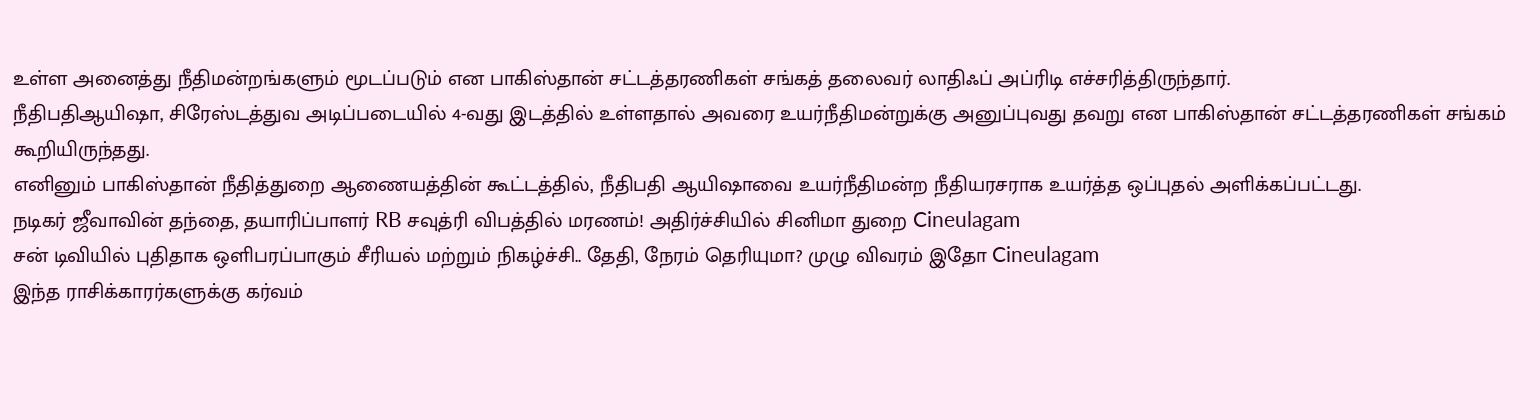உள்ள அனைத்து நீதிமன்றங்களும் மூடப்படும் என பாகிஸ்தான் சட்டத்தரணிகள் சங்கத் தலைவர் லாதிஃப் அப்ரிடி எச்சரித்திருந்தார்.
நீதிபதிஆயிஷா, சிரேஸ்டத்துவ அடிப்படையில் 4-வது இடத்தில் உள்ளதால் அவரை உயர்நீதிமன்றுக்கு அனுப்புவது தவறு என பாகிஸ்தான் சட்டத்தரணிகள் சங்கம் கூறியிருந்தது.
எனினும் பாகிஸ்தான் நீதித்துறை ஆணையத்தின் கூட்டத்தில், நீதிபதி ஆயிஷாவை உயர்நீதிமன்ற நீதியரசராக உயர்த்த ஒப்புதல் அளிக்கப்பட்டது.
நடிகர் ஜீவாவின் தந்தை, தயாரிப்பாளர் RB சவுத்ரி விபத்தில் மரணம்! அதிர்ச்சியில் சினிமா துறை Cineulagam
சன் டிவியில் புதிதாக ஒளிபரப்பாகும் சீரியல் மற்றும் நிகழ்ச்சி.. தேதி, நேரம் தெரியுமா? முழு விவரம் இதோ Cineulagam
இந்த ராசிக்காரர்களுக்கு கர்வம்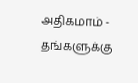அதிகமாம் - தங்களுக்கு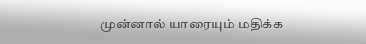முன்னால் யாரையும் மதிக்க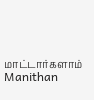மாட்டார்களாம் Manithan